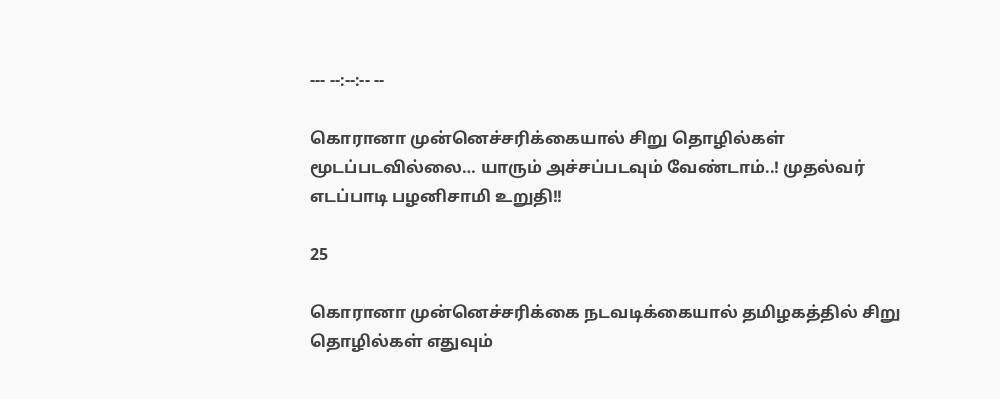--- --:--:-- --

கொரானா முன்னெச்சரிக்கையால் சிறு தொழில்கள் மூடப்படவில்லை… யாரும் அச்சப்படவும் வேண்டாம்..! முதல்வர் எடப்பாடி பழனிசாமி உறுதி!!

25

கொரானா முன்னெச்சரிக்கை நடவடிக்கையால் தமிழகத்தில் சிறு தொழில்கள் எதுவும்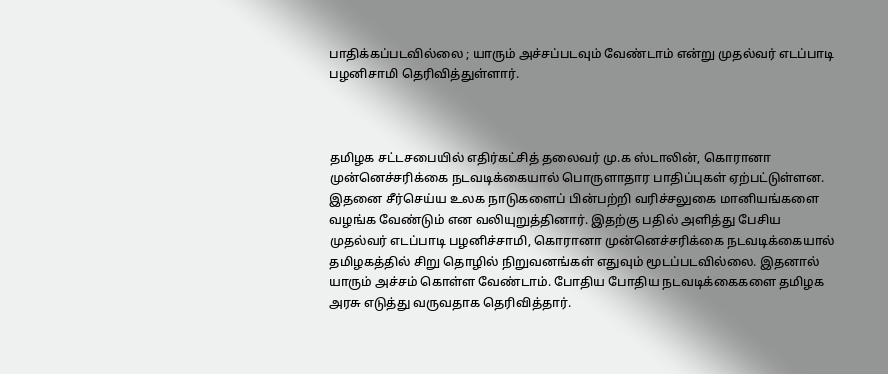பாதிக்கப்படவில்லை ; யாரும் அச்சப்படவும் வேண்டாம் என்று முதல்வர் எடப்பாடி பழனிசாமி தெரிவித்துள்ளார்.



தமிழக சட்டசபையில் எதிர்கட்சித் தலைவர் மு.க ஸ்டாலின், கொரானா முன்னெச்சரிக்கை நடவடிக்கையால் பொருளாதார பாதிப்புகள் ஏற்பட்டுள்ளன. இதனை சீர்செய்ய உலக நாடுகளைப் பின்பற்றி வரிச்சலுகை மானியங்களை வழங்க வேண்டும் என வலியுறுத்தினார். இதற்கு பதில் அளித்து பேசிய முதல்வர் எடப்பாடி பழனிச்சாமி, கொரானா முன்னெச்சரிக்கை நடவடிக்கையால் தமிழகத்தில் சிறு தொழில் நிறுவனங்கள் எதுவும் மூடப்படவில்லை. இதனால் யாரும் அச்சம் கொள்ள வேண்டாம். போதிய போதிய நடவடிக்கைகளை தமிழக அரசு எடுத்து வருவதாக தெரிவித்தார்.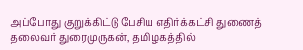அப்போது குறுக்கிட்டு பேசிய எதிர்க்கட்சி துணைத் தலைவர் துரைமுருகன், தமிழகத்தில்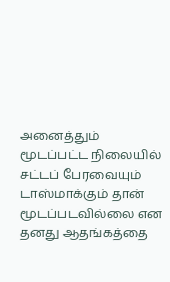அனைத்தும் மூடப்பட்ட நிலையில் சட்டப் பேரவையும் டாஸ்மாக்கும் தான் மூடப்படவில்லை என தனது ஆதங்கத்தை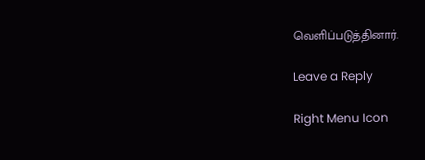வெளிப்படுத்தினார்.

Leave a Reply

Right Menu Icon